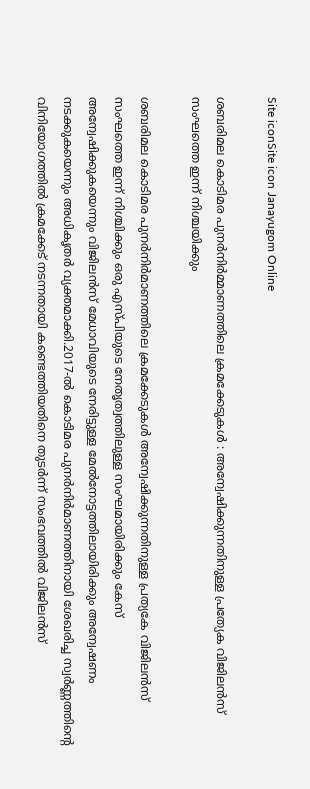Site iconSite icon Janayugom Online

ശബരിമല കൊടിമര പുനര്‍നിര്‍മ്മാണത്തിലെ ക്രമക്കേടുകള്‍ : അന്വേഷിക്കുന്നതിനുള്ള പ്രത്യേക വിജിലന്‍സ് സംഘത്തെ ഇന്ന് നിശ്ചയിക്കും

ശബരിമല കൊടിമര പുനര്‍നിര്‍മാണത്തിലെ ക്രമക്കേടുകള്‍ അന്വേഷിക്കുന്നതിനുള്ള പ്രത്യകേ വിജിലന്‍സ് സംഘത്തെ ഇന്ന് നിശ്ചിക്കും ഒരു എസ്പിയുടെ നേതൃത്വത്തിലുള്ള സംഘമായിരിക്കും കേസ് അന്വേഷിക്കുകയെന്നും വിജിലൻസ് മേധാവിയുടെ നേരിട്ടുള്ള മേൽനോട്ടത്തിലായിരിക്കും അന്വേഷണം നടക്കുകയെന്നും അധികൃതർ വ്യക്തമാക്കി.2017‑ൽ കൊടിമര പുനർനിർമാണത്തിനായി ശേഖരിച്ച സ്വർണ്ണത്തിന്റെ വിനിയോഗത്തിൽ ക്രമക്കേട് നടന്നതായി കണ്ടെത്തിയതിനെ തുടർന്ന് സംഭവത്തിൽ വിജിലൻസ്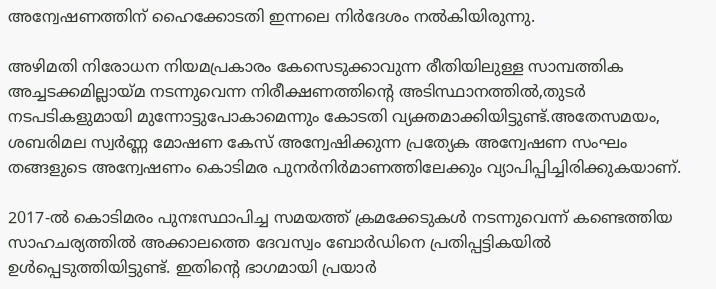അന്വേഷണത്തിന് ഹൈക്കോടതി ഇന്നലെ നിർദേശം നൽകിയിരുന്നു.

അഴിമതി നിരോധന നിയമപ്രകാരം കേസെടുക്കാവുന്ന രീതിയിലുള്ള സാമ്പത്തിക അച്ചടക്കമില്ലായ്മ നടന്നുവെന്ന നിരീക്ഷണത്തിന്റെ അടിസ്ഥാനത്തിൽ,തുടർ നടപടികളുമായി മുന്നോട്ടുപോകാമെന്നും കോടതി വ്യക്തമാക്കിയിട്ടുണ്ട്.അതേസമയം, ശബരിമല സ്വർണ്ണ മോഷണ കേസ് അന്വേഷിക്കുന്ന പ്രത്യേക അന്വേഷണ സംഘം തങ്ങളുടെ അന്വേഷണം കൊടിമര പുനർനിർമാണത്തിലേക്കും വ്യാപിപ്പിച്ചിരിക്കുകയാണ്.

2017‑ൽ കൊടിമരം പുനഃസ്ഥാപിച്ച സമയത്ത് ക്രമക്കേടുകൾ നടന്നുവെന്ന് കണ്ടെത്തിയ സാഹചര്യത്തിൽ അക്കാലത്തെ ദേവസ്വം ബോർഡിനെ പ്രതിപ്പട്ടികയിൽ ഉൾപ്പെടുത്തിയിട്ടുണ്ട്. ഇതിന്റെ ഭാഗമായി പ്രയാർ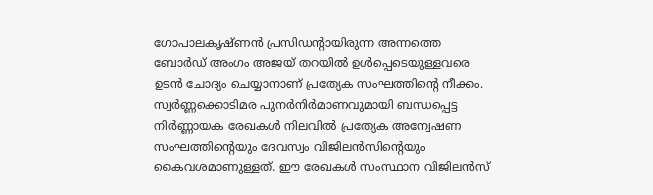ഗോപാലകൃഷ്ണൻ പ്രസിഡന്റായിരുന്ന അന്നത്തെ ബോർഡ് അംഗം അജയ് തറയിൽ ഉൾപ്പെടെയുള്ളവരെ ഉടൻ ചോദ്യം ചെയ്യാനാണ് പ്രത്യേക സംഘത്തിന്റെ നീക്കം. സ്വർണ്ണക്കൊടിമര പുനർനിർമാണവുമായി ബന്ധപ്പെട്ട നിർണ്ണായക രേഖകൾ നിലവിൽ പ്രത്യേക അന്വേഷണ സംഘത്തിന്റെയും ദേവസ്വം വിജിലൻസിന്റെയും കൈവശമാണുള്ളത്. ഈ രേഖകൾ സംസ്ഥാന വിജിലൻസ്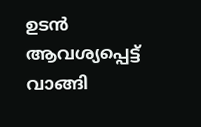ഉടൻ ആവശ്യപ്പെട്ട് വാങ്ങി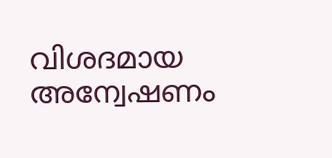വിശദമായ അന്വേഷണം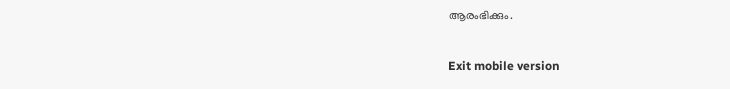ആരംഭിക്കും.

Exit mobile version